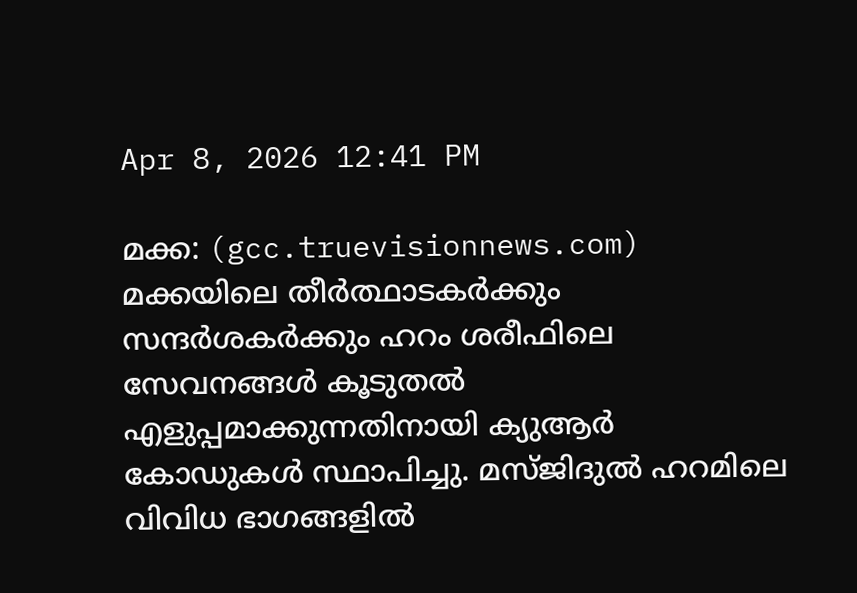Apr 8, 2026 12:41 PM

മക്ക: (gcc.truevisionnews.com) മക്കയിലെ തീര്‍ത്ഥാടകര്‍ക്കും സന്ദര്‍ശകര്‍ക്കും ഹറം ശരീഫിലെ സേവനങ്ങള്‍ കൂടുതല്‍ എളുപ്പമാക്കുന്നതിനായി ക്യുആര്‍ കോഡുകള്‍ സ്ഥാപിച്ചു. മസ്ജിദുല്‍ ഹറമിലെ വിവിധ ഭാഗങ്ങളില്‍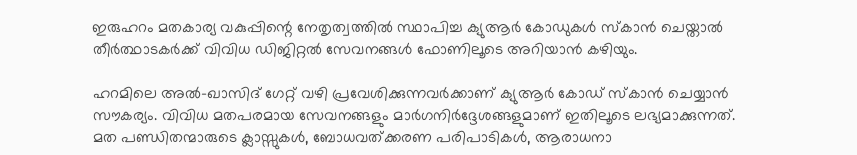ഇരുഹറം മതകാര്യ വകുപ്പിന്റെ നേതൃത്വത്തില്‍ സ്ഥാപിച്ച ക്യുആര്‍ കോഡുകള്‍ സ്‌കാന്‍ ചെയ്താല്‍ തീര്‍ത്ഥാടകര്‍ക്ക് വിവിധ ഡിജിറ്റല്‍ സേവനങ്ങള്‍ ഫോണിലൂടെ അറിയാന്‍ കഴിയും.

ഹറമിലെ അല്‍-ഖാസിദ് ഗേറ്റ് വഴി പ്രവേശിക്കുന്നവര്‍ക്കാണ് ക്യുആര്‍ കോഡ് സ്‌കാന്‍ ചെയ്യാന്‍ സൗകര്യം. വിവിധ മതപരമായ സേവനങ്ങളും മാര്‍ഗനിര്‍ദ്ദേശങ്ങളുമാണ് ഇതിലൂടെ ലഭ്യമാക്കുന്നത്. മത പണ്ഡിതന്മാരുടെ ക്ലാസ്സുകള്‍, ബോധവത്ക്കരണ പരിപാടികള്‍, ആരാധനാ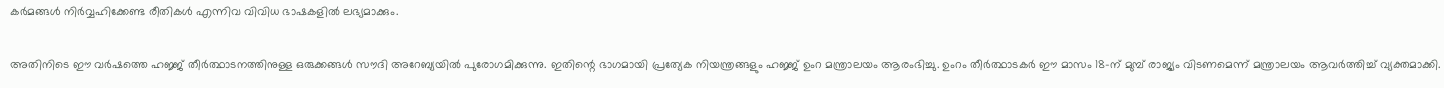കര്‍മങ്ങള്‍ നിര്‍വ്വഹിക്കേണ്ട രീതികള്‍ എന്നിവ വിവിധ ഭാഷകളില്‍ ലഭ്യമാക്കും.

അതിനിടെ ഈ വര്‍ഷത്തെ ഹജ്ജ് തീര്‍ത്ഥാടനത്തിനുള്ള ഒരുക്കങ്ങള്‍ സൗദി അറേബ്യയില്‍ പുരോഗമിക്കുന്നു. ഇതിന്റെ ഭാഗമായി പ്രത്യേക നിയന്ത്രങ്ങളും ഹജ്ജ് ഉംറ മന്ത്രാലയം ആരംഭിച്ചു. ഉംറം തീര്‍ത്ഥാടകര്‍ ഈ മാസം 18-ന് മുമ്പ് രാജ്യം വിടണമെന്ന് മന്ത്രാലയം ആവര്‍ത്തിച്ച് വ്യക്തമാക്കി.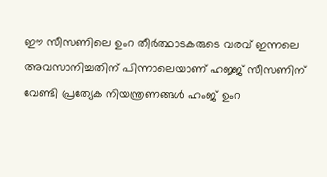ഈ സീസണിലെ ഉംറ തീര്‍ത്ഥാടകരുടെ വരവ് ഇന്നലെ അവസാനിച്ചതിന് പിന്നാലെയാണ് ഹജ്ജ് സീസണിന് വേണ്ടി പ്രത്യേക നിയന്ത്രണങ്ങള്‍ ഹംജ് ഉംറ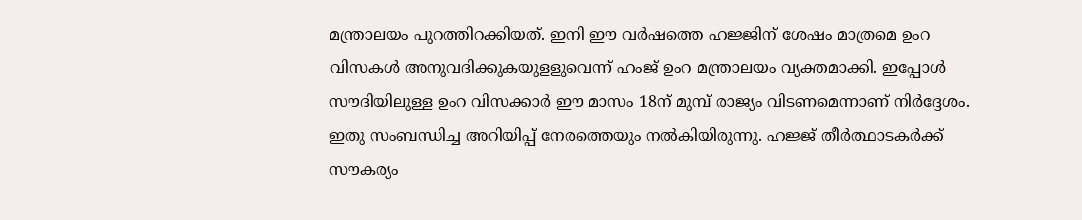മന്ത്രാലയം പുറത്തിറക്കിയത്. ഇനി ഈ വര്‍ഷത്തെ ഹജ്ജിന് ശേഷം മാത്രമെ ഉംറ വിസകള്‍ അനുവദിക്കുകയുളളുവെന്ന് ഹംജ് ഉംറ മന്ത്രാലയം വ്യക്തമാക്കി. ഇപ്പോള്‍ സൗദിയിലുള്ള ഉംറ വിസക്കാര്‍ ഈ മാസം 18ന് മുമ്പ് രാജ്യം വിടണമെന്നാണ് നിര്‍ദ്ദേശം. ഇതു സംബന്ധിച്ച അറിയിപ്പ് നേരത്തെയും നല്‍കിയിരുന്നു. ഹജ്ജ് തീര്‍ത്ഥാടകര്‍ക്ക് സൗകര്യം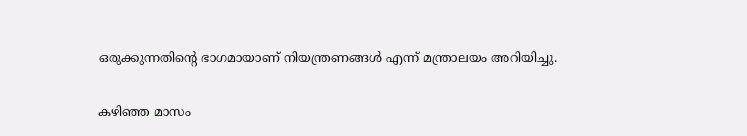ഒരുക്കുന്നതിന്റെ ഭാഗമായാണ് നിയന്ത്രണങ്ങള്‍ എന്ന് മന്ത്രാലയം അറിയിച്ചു.

കഴിഞ്ഞ മാസം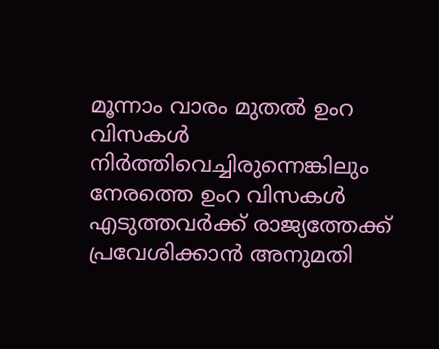മൂന്നാം വാരം മുതല്‍ ഉംറ വിസകള്‍ നിര്‍ത്തിവെച്ചിരുന്നെങ്കിലും നേരത്തെ ഉംറ വിസകള്‍ എടുത്തവര്‍ക്ക് രാജ്യത്തേക്ക് പ്രവേശിക്കാന്‍ അനുമതി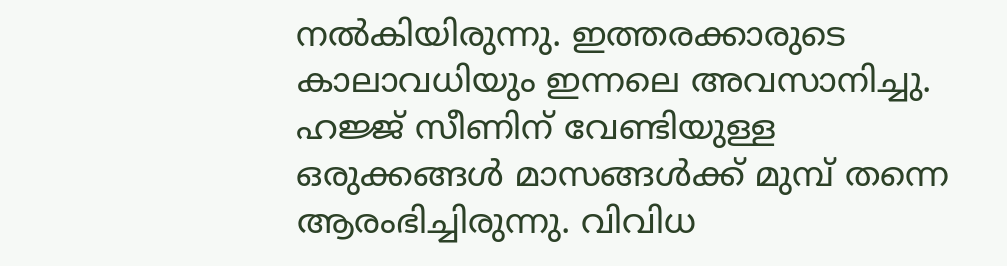നല്‍കിയിരുന്നു. ഇത്തരക്കാരുടെ കാലാവധിയും ഇന്നലെ അവസാനിച്ചു. ഹജ്ജ് സീണിന് വേണ്ടിയുള്ള ഒരുക്കങ്ങള്‍ മാസങ്ങള്‍ക്ക് മുമ്പ് തന്നെ ആരംഭിച്ചിരുന്നു. വിവിധ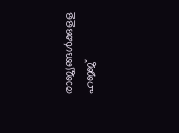രാജ്യങ്ങള്‍ക്കുളള ഹജ്ജ്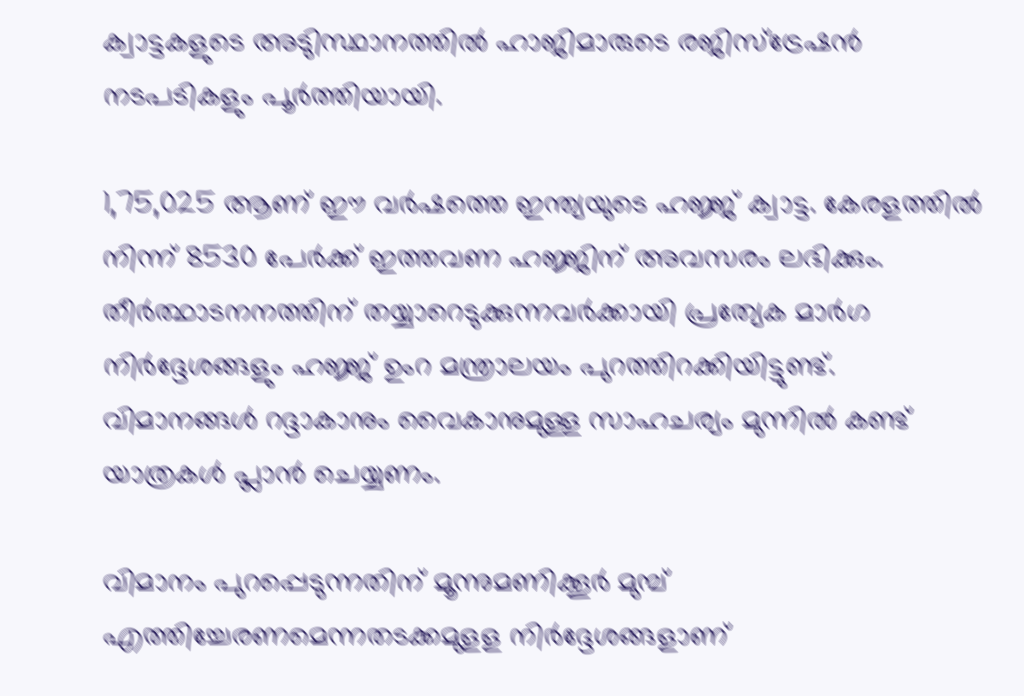ക്വാട്ടകളുടെ അടുിസ്ഥാനത്തില്‍ ഹാജിമാരുടെ രജിസ്‌ട്രേഷന്‍ നടപടികളും പൂര്‍ത്തിയായി.

1,75,025 ആണ് ഈ വര്‍ഷത്തെ ഇന്ത്യയുടെ ഹജ്ജ് ക്വാട്ട. കേരളത്തില്‍ നിന്ന് 8530 പേര്‍ക്ക് ഇത്തവണ ഹജ്ജിന് അവസരം ലഭിക്കും. തീര്‍ത്ഥാടനനത്തിന് തയ്യാറെടുക്കുന്നവര്‍ക്കായി പ്രത്യേക മാര്‍ഗ നിര്‍ദ്ദേശങ്ങളും ഹജ്ജ് ഉംറ മന്ത്രാലയം പുറത്തിറക്കിയിട്ടുണ്ട്. വിമാനങ്ങള്‍ റദ്ദാകാനും വൈകാനുമുള്ള സാഹചര്യം മുന്നില്‍ കണ്ട് യാത്രകള്‍ പ്ലാന്‍ ചെയ്യണം.

വിമാനം പുറപ്പെടുന്നതിന് മൂന്നുമണിക്കൂര്‍ മുമ്പ് എത്തിച്ചേരണമെന്നതടക്കമുളള നിര്‍ദ്ദേശങ്ങളാണ്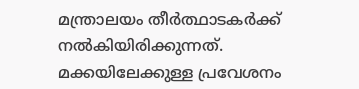മന്ത്രാലയം തീര്‍ത്ഥാടകര്‍ക്ക് നല്‍കിയിരിക്കുന്നത്. മക്കയിലേക്കുള്ള പ്രവേശനം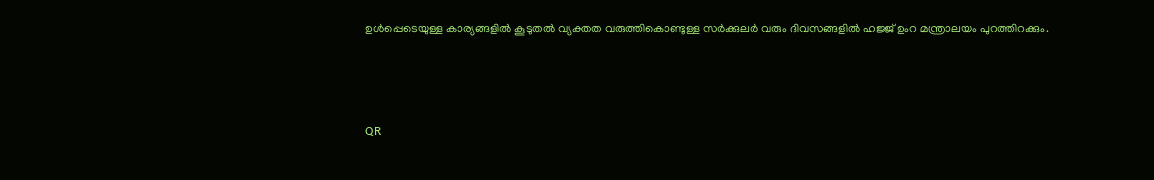ഉള്‍പ്പെടെയുള്ള കാര്യങ്ങളില്‍ കൂടുതല്‍ വ്യക്തത വരുത്തികൊണ്ടുള്ള സര്‍ക്കുലര്‍ വരും ദിവസങ്ങളില്‍ ഹജ്ജ് ഉംറ മന്ത്രാലയം പുറത്തിറക്കും.



QR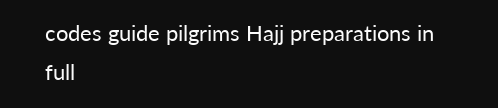codes guide pilgrims Hajj preparations in full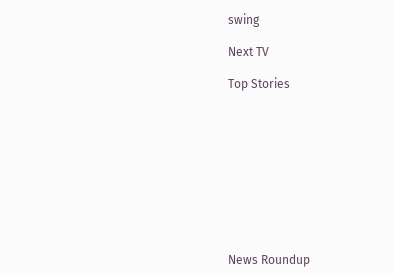swing

Next TV

Top Stories










News Roundup